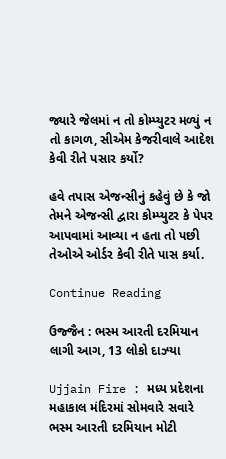જ્યારે જેલમાં ન તો કોમ્પ્યુટર મળ્યું ન તો કાગળ, સીએમ કેજરીવાલે આદેશ કેવી રીતે પસાર કર્યો?

હવે તપાસ એજન્સીનું કહેવું છે કે જો તેમને એજન્સી દ્વારા કોમ્પ્યુટર કે પેપર આપવામાં આવ્યા ન હતા તો પછી તેઓએ ઓર્ડર કેવી રીતે પાસ કર્યા.

Continue Reading

ઉજ્જૈન : ભસ્મ આરતી દરમિયાન લાગી આગ, 13 લોકો દાઝ્યા

Ujjain Fire : મધ્ય પ્રદેશના મહાકાલ મંદિરમાં સોમવારે સવારે ભસ્મ આરતી દરમિયાન મોટી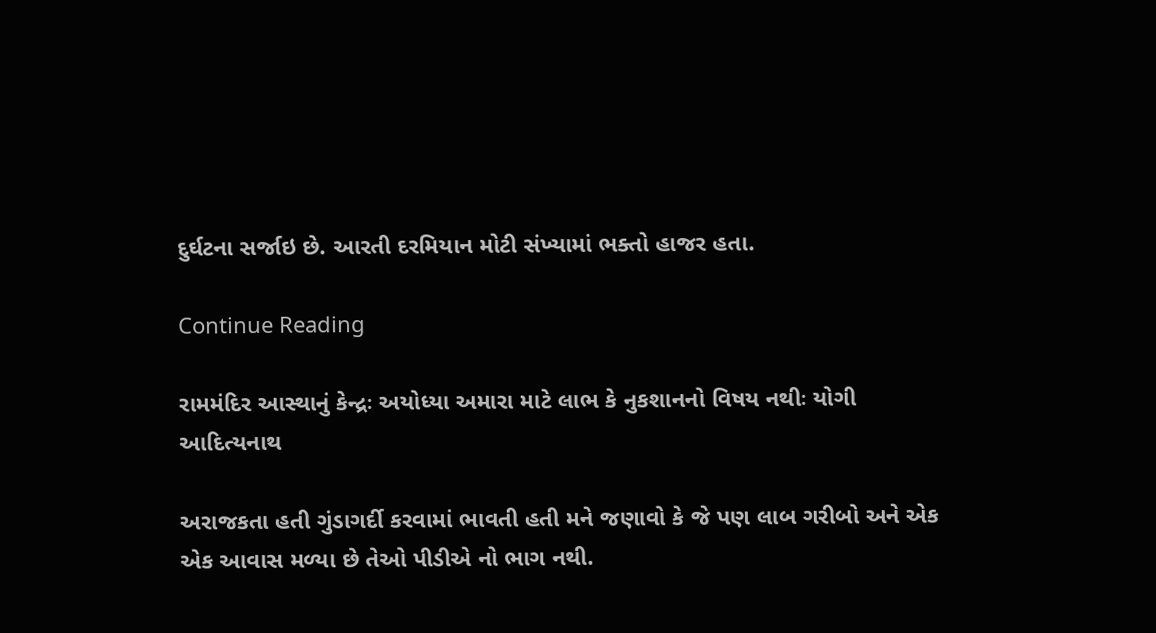દુર્ઘટના સર્જાઇ છે. આરતી દરમિયાન મોટી સંખ્યામાં ભક્તો હાજર હતા.

Continue Reading

રામમંદિર આસ્થાનું કેન્દ્રઃ અયોધ્યા અમારા માટે લાભ કે નુકશાનનો વિષય નથીઃ યોગી આદિત્યનાથ

અરાજકતા હતી ગુંડાગર્દી કરવામાં ભાવતી હતી મને જણાવો કે જે પણ લાબ ગરીબો અને એક એક આવાસ મળ્યા છે તેઓ પીડીએ નો ભાગ નથી.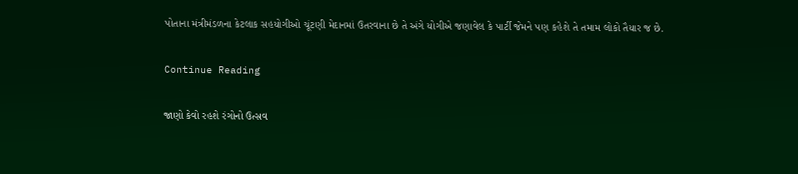પોતાના મંત્રીમંડળના કેટલાક સહયોગીઓ ચૂંટણી મેદાનમાં ઉતરવાના છે તે અંગે યોગીએ જણાવેલ કે પાર્ટી જેમને પણ કહેશે તે તમામ લોકો તૈયાર જ છે.

Continue Reading

જાણો કેવો રહશે રંગોનો ઉત્સવ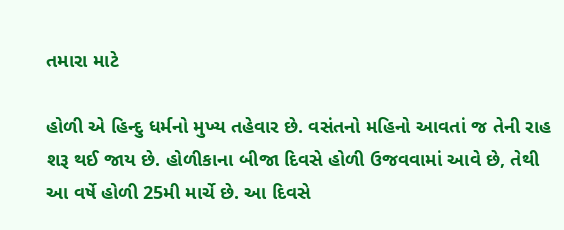તમારા માટે

હોળી એ હિન્દુ ધર્મનો મુખ્ય તહેવાર છે. વસંતનો મહિનો આવતાં જ તેની રાહ શરૂ થઈ જાય છે. હોળીકાના બીજા દિવસે હોળી ઉજવવામાં આવે છે, તેથી આ વર્ષે હોળી 25મી માર્ચે છે. આ દિવસે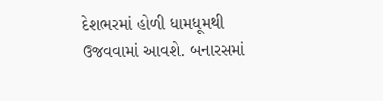દેશભરમાં હોળી ધામધૂમથી ઉજવવામાં આવશે. બનારસમાં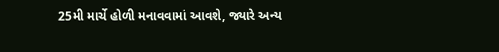25મી માર્ચે હોળી મનાવવામાં આવશે, જ્યારે અન્ય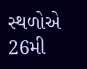સ્થળોએ 26મી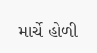માર્ચે હોળી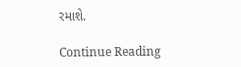રમાશે.

Continue Reading